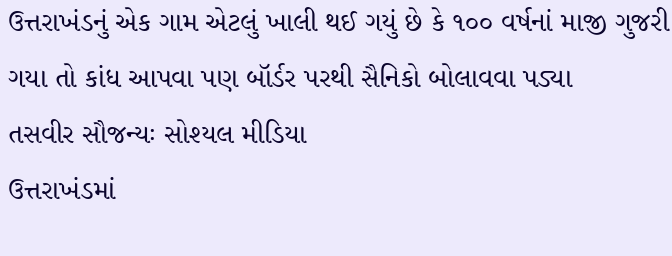ઉત્તરાખંડનું એક ગામ એટલું ખાલી થઈ ગયું છે કે ૧૦૦ વર્ષનાં માજી ગુજરી ગયા તો કાંધ આપવા પણ બૉર્ડર પરથી સૈનિકો બોલાવવા પડ્યા
તસવીર સૌજન્યઃ સોશ્યલ મીડિયા
ઉત્તરાખંડમાં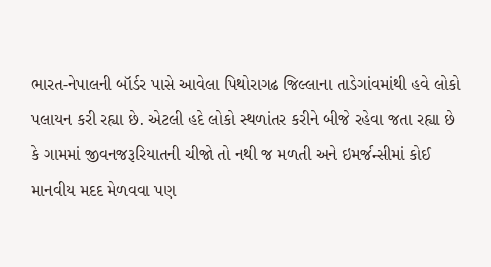ભારત-નેપાલની બૉર્ડર પાસે આવેલા પિથોરાગઢ જિલ્લાના તાડેગાંવમાંથી હવે લોકો પલાયન કરી રહ્યા છે. એટલી હદે લોકો સ્થળાંતર કરીને બીજે રહેવા જતા રહ્યા છે કે ગામમાં જીવનજરૂરિયાતની ચીજો તો નથી જ મળતી અને ઇમર્જન્સીમાં કોઈ માનવીય મદદ મેળવવા પણ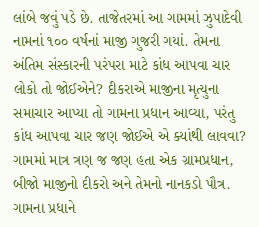લાંબે જવું પડે છે. તાજેતરમાં આ ગામમાં ઝુપાદેવી નામનાં ૧૦૦ વર્ષનાં માજી ગુજરી ગયાં. તેમના અંતિમ સંસ્કારની પરંપરા માટે કાંધ આપવા ચાર લોકો તો જોઈએને? દીકરાએ માજીના મૃત્યુના સમાચાર આપ્યા તો ગામના પ્રધાન આવ્યા, પરંતુ કાંધ આપવા ચાર જણ જોઈએ એ ક્યાંથી લાવવા? ગામમાં માત્ર ત્રણ જ જણ હતા એક ગ્રામપ્રધાન, બીજો માજીનો દીકરો અને તેમનો નાનકડો પૌત્ર. ગામના પ્રધાને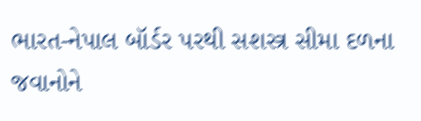ભારત-નેપાલ બૉર્ડર પરથી સશસ્ત્ર સીમા દળના જવાનોને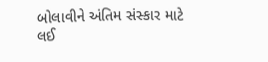બોલાવીને અંતિમ સંસ્કાર માટે લઈ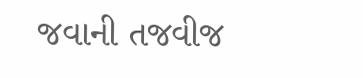જવાની તજવીજ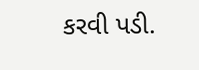કરવી પડી.